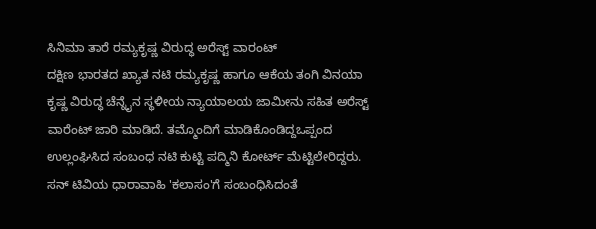ಸಿನಿಮಾ ತಾರೆ ರಮ್ಯಕೃಷ್ಣ ವಿರುದ್ಧ ಅರೆಸ್ಟ್ ವಾರಂಟ್
ದಕ್ಷಿಣ ಭಾರತದ ಖ್ಯಾತ ನಟಿ ರಮ್ಯಕೃಷ್ಣ ಹಾಗೂ ಆಕೆಯ ತಂಗಿ ವಿನಯಾ ಕೃಷ್ಣ ವಿರುದ್ಧ ಚೆನ್ನೈನ ಸ್ಥಳೀಯ ನ್ಯಾಯಾಲಯ ಜಾಮೀನು ಸಹಿತ ಅರೆಸ್ಟ್ ವಾರೆಂಟ್ ಜಾರಿ ಮಾಡಿದೆ. ತಮ್ಮೊಂದಿಗೆ ಮಾಡಿಕೊಂಡಿದ್ದಒಪ್ಪಂದ ಉಲ್ಲಂಘಿಸಿದ ಸಂಬಂಧ ನಟಿ ಕುಟ್ಟಿ ಪದ್ಮಿನಿ ಕೋರ್ಟ್ ಮೆಟ್ಟಿಲೇರಿದ್ದರು.
ಸನ್ ಟಿವಿಯ ಧಾರಾವಾಹಿ 'ಕಲಾಸಂ'ಗೆ ಸಂಬಂಧಿಸಿದಂತೆ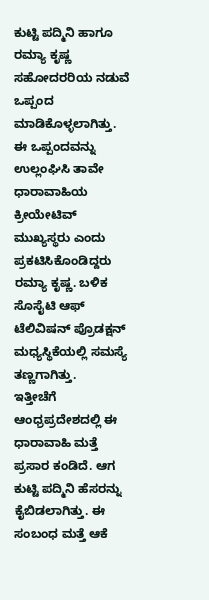ಕುಟ್ಟಿ ಪದ್ಮಿನಿ ಹಾಗೂ ರಮ್ಯಾ ಕೃಷ್ಣ ಸಹೋದರರಿಯ ನಡುವೆ ಒಪ್ಪಂದ ಮಾಡಿಕೊಳ್ಳಲಾಗಿತ್ತು. ಈ ಒಪ್ಪಂದವನ್ನು ಉಲ್ಲಂಘಿಸಿ ತಾವೇ ಧಾರಾವಾಹಿಯ ಕ್ರೀಯೇಟಿವ್ ಮುಖ್ಯಸ್ಥರು ಎಂದು ಪ್ರಕಟಿಸಿಕೊಂಡಿದ್ದರು ರಮ್ಯಾ ಕೃಷ್ಣ. ಬಳಿಕ ಸೊಸೈಟಿ ಆಫ್ ಟೆಲಿವಿಷನ್ ಪ್ರೊಡಕ್ಷನ್ ಮಧ್ಯಸ್ಥಿಕೆಯಲ್ಲಿ ಸಮಸ್ಯೆ ತಣ್ಣಗಾಗಿತ್ತು.
ಇತ್ತೀಚೆಗೆ ಆಂಧ್ರಪ್ರದೇಶದಲ್ಲಿ ಈ ಧಾರಾವಾಹಿ ಮತ್ತೆ ಪ್ರಸಾರ ಕಂಡಿದೆ. ಆಗ ಕುಟ್ಟಿ ಪದ್ಮಿನಿ ಹೆಸರನ್ನು ಕೈಬಿಡಲಾಗಿತ್ತು. ಈ ಸಂಬಂಧ ಮತ್ತೆ ಆಕೆ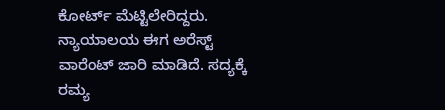ಕೋರ್ಟ್ ಮೆಟ್ಟಿಲೇರಿದ್ದರು. ನ್ಯಾಯಾಲಯ ಈಗ ಅರೆಸ್ಟ್ ವಾರೆಂಟ್ ಜಾರಿ ಮಾಡಿದೆ. ಸದ್ಯಕ್ಕೆ ರಮ್ಯ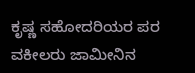ಕೃಷ್ಣ ಸಹೋದರಿಯರ ಪರ ವಕೀಲರು ಜಾಮೀನಿನ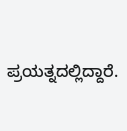ಪ್ರಯತ್ನದಲ್ಲಿದ್ದಾರೆ.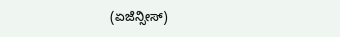(ಏಜೆನ್ಸೀಸ್)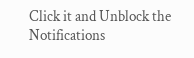Click it and Unblock the Notifications